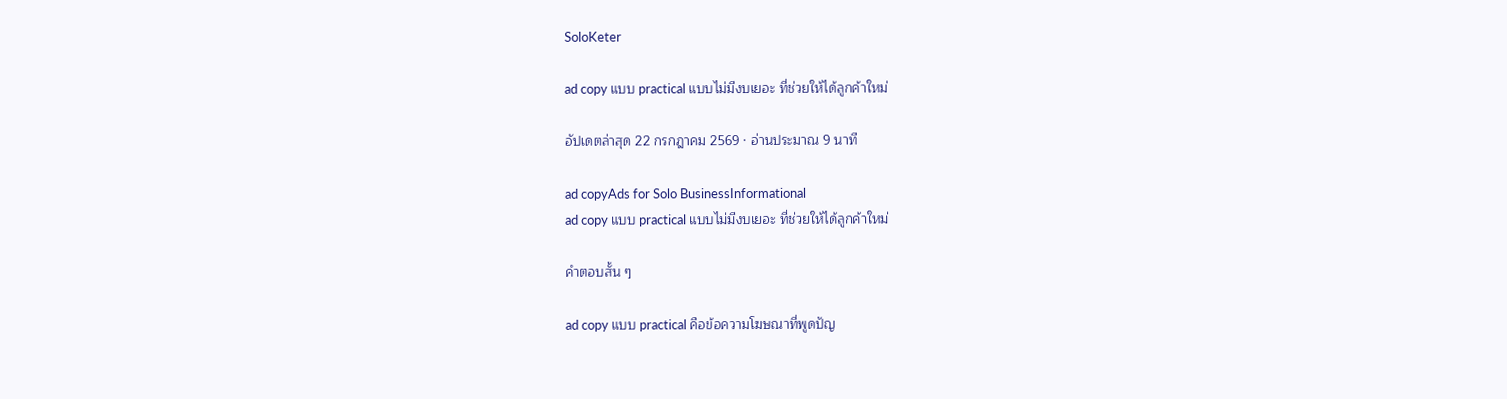SoloKeter

ad copy แบบ practical แบบไม่มีงบเยอะ ที่ช่วยให้ได้ลูกค้าใหม่

อัปเดตล่าสุด 22 กรกฎาคม 2569 · อ่านประมาณ 9 นาที

ad copyAds for Solo BusinessInformational
ad copy แบบ practical แบบไม่มีงบเยอะ ที่ช่วยให้ได้ลูกค้าใหม่

คำตอบสั้น ๆ

ad copy แบบ practical คือข้อความโฆษณาที่พูดปัญ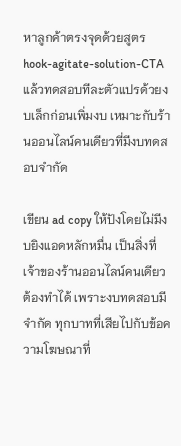หาลูกค้าตรงจุดด้วยสูตร hook-agitate-solution-CTA แล้วทดสอบทีละตัวแปรด้วยงบเล็กก่อนเพิ่มงบ เหมาะกับร้านออนไลน์คนเดียวที่มีงบทดสอบจำกัด

เขียน ad copy ให้ปังโดยไม่มีงบยิงแอดหลักหมื่น เป็นสิ่งที่เจ้าของร้านออนไลน์คนเดียวต้องทำได้ เพราะงบทดสอบมีจำกัด ทุกบาทที่เสียไปกับข้อความโฆษณาที่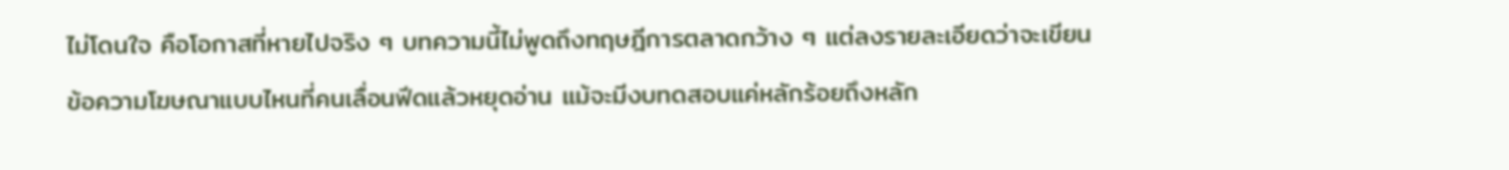ไม่โดนใจ คือโอกาสที่หายไปจริง ๆ บทความนี้ไม่พูดถึงทฤษฎีการตลาดกว้าง ๆ แต่ลงรายละเอียดว่าจะเขียนข้อความโฆษณาแบบไหนที่คนเลื่อนฟีดแล้วหยุดอ่าน แม้จะมีงบทดสอบแค่หลักร้อยถึงหลัก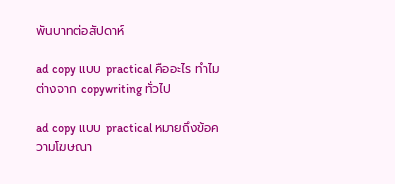พันบาทต่อสัปดาห์

ad copy แบบ practical คืออะไร ทำไมต่างจาก copywriting ทั่วไป

ad copy แบบ practical หมายถึงข้อความโฆษณา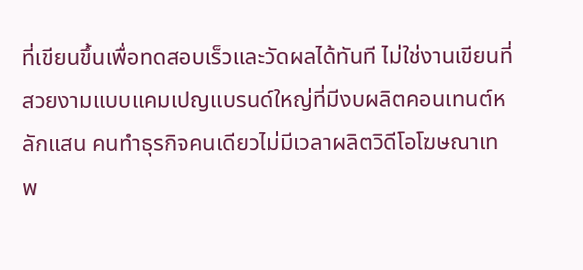ที่เขียนขึ้นเพื่อทดสอบเร็วและวัดผลได้ทันที ไม่ใช่งานเขียนที่สวยงามแบบแคมเปญแบรนด์ใหญ่ที่มีงบผลิตคอนเทนต์หลักแสน คนทำธุรกิจคนเดียวไม่มีเวลาผลิตวิดีโอโฆษณาเทพ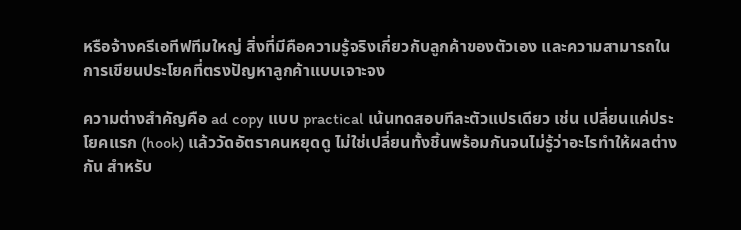หรือจ้างครีเอทีฟทีมใหญ่ สิ่งที่มีคือความรู้จริงเกี่ยวกับลูกค้าของตัวเอง และความสามารถในการเขียนประโยคที่ตรงปัญหาลูกค้าแบบเจาะจง

ความต่างสำคัญคือ ad copy แบบ practical เน้นทดสอบทีละตัวแปรเดียว เช่น เปลี่ยนแค่ประโยคแรก (hook) แล้ววัดอัตราคนหยุดดู ไม่ใช่เปลี่ยนทั้งชิ้นพร้อมกันจนไม่รู้ว่าอะไรทำให้ผลต่างกัน สำหรับ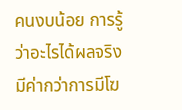คนงบน้อย การรู้ว่าอะไรได้ผลจริงมีค่ากว่าการมีโฆ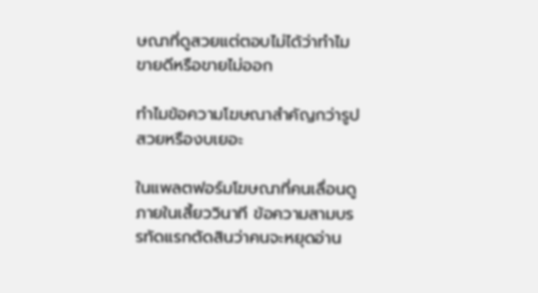ษณาที่ดูสวยแต่ตอบไม่ได้ว่าทำไมขายดีหรือขายไม่ออก

ทำไมข้อความโฆษณาสำคัญกว่ารูปสวยหรืองบเยอะ

ในแพลตฟอร์มโฆษณาที่คนเลื่อนดูภายในเสี้ยววินาที ข้อความสามบรรทัดแรกตัดสินว่าคนจะหยุดอ่าน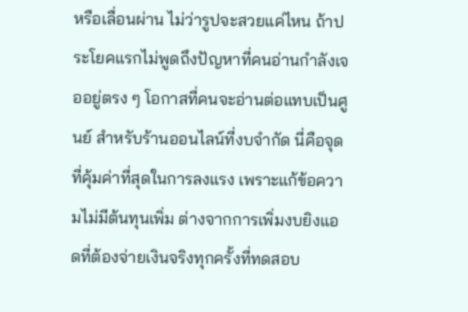หรือเลื่อนผ่าน ไม่ว่ารูปจะสวยแค่ไหน ถ้าประโยคแรกไม่พูดถึงปัญหาที่คนอ่านกำลังเจออยู่ตรง ๆ โอกาสที่คนจะอ่านต่อแทบเป็นศูนย์ สำหรับร้านออนไลน์ที่งบจำกัด นี่คือจุดที่คุ้มค่าที่สุดในการลงแรง เพราะแก้ข้อความไม่มีต้นทุนเพิ่ม ต่างจากการเพิ่มงบยิงแอดที่ต้องจ่ายเงินจริงทุกครั้งที่ทดสอบ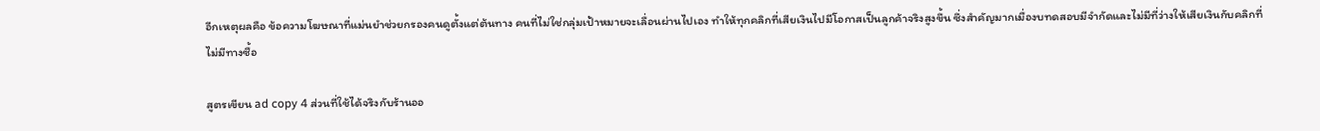อีกเหตุผลคือ ข้อความโฆษณาที่แม่นยำช่วยกรองคนดูตั้งแต่ต้นทาง คนที่ไม่ใช่กลุ่มเป้าหมายจะเลื่อนผ่านไปเอง ทำให้ทุกคลิกที่เสียเงินไปมีโอกาสเป็นลูกค้าจริงสูงขึ้น ซึ่งสำคัญมากเมื่องบทดสอบมีจำกัดและไม่มีที่ว่างให้เสียเงินกับคลิกที่ไม่มีทางซื้อ

สูตรเขียน ad copy 4 ส่วนที่ใช้ได้จริงกับร้านออ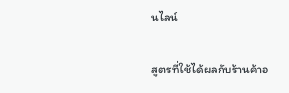นไลน์

สูตรที่ใช้ได้ผลกับร้านค้าอ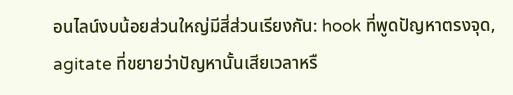อนไลน์งบน้อยส่วนใหญ่มีสี่ส่วนเรียงกัน: hook ที่พูดปัญหาตรงจุด, agitate ที่ขยายว่าปัญหานั้นเสียเวลาหรื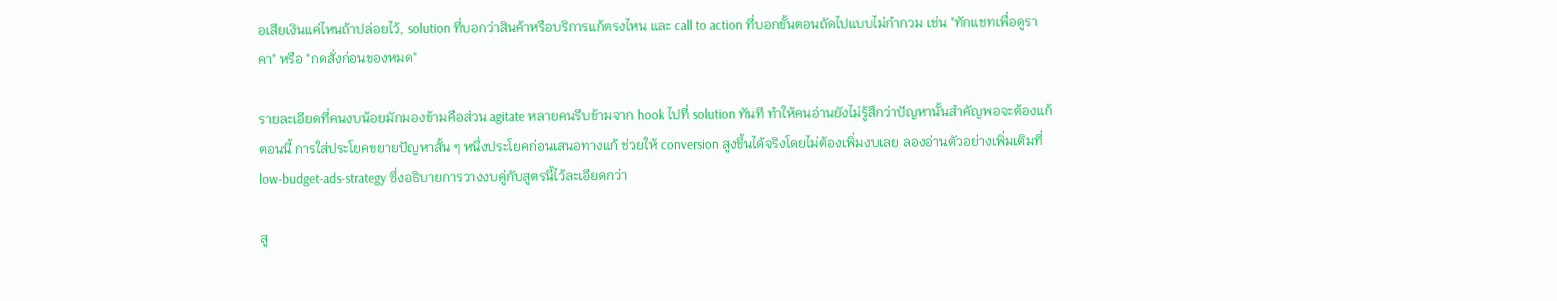อเสียเงินแค่ไหนถ้าปล่อยไว้, solution ที่บอกว่าสินค้าหรือบริการแก้ตรงไหน และ call to action ที่บอกขั้นตอนถัดไปแบบไม่กำกวม เช่น "ทักแชทเพื่อดูราคา" หรือ "กดสั่งก่อนของหมด"

รายละเอียดที่คนงบน้อยมักมองข้ามคือส่วน agitate หลายคนรีบข้ามจาก hook ไปที่ solution ทันที ทำให้คนอ่านยังไม่รู้สึกว่าปัญหานั้นสำคัญพอจะต้องแก้ตอนนี้ การใส่ประโยคขยายปัญหาสั้น ๆ หนึ่งประโยคก่อนเสนอทางแก้ ช่วยให้ conversion สูงขึ้นได้จริงโดยไม่ต้องเพิ่มงบเลย ลองอ่านตัวอย่างเพิ่มเติมที่ low-budget-ads-strategy ซึ่งอธิบายการวางงบคู่กับสูตรนี้ไว้ละเอียดกว่า

สู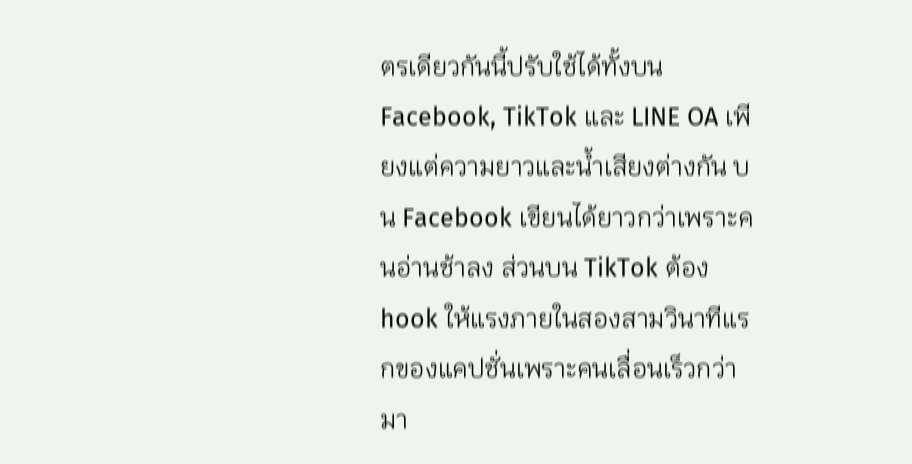ตรเดียวกันนี้ปรับใช้ได้ทั้งบน Facebook, TikTok และ LINE OA เพียงแต่ความยาวและน้ำเสียงต่างกัน บน Facebook เขียนได้ยาวกว่าเพราะคนอ่านช้าลง ส่วนบน TikTok ต้อง hook ให้แรงภายในสองสามวินาทีแรกของแคปชั่นเพราะคนเลื่อนเร็วกว่ามา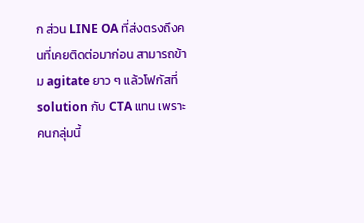ก ส่วน LINE OA ที่ส่งตรงถึงคนที่เคยติดต่อมาก่อน สามารถข้าม agitate ยาว ๆ แล้วโฟกัสที่ solution กับ CTA แทน เพราะคนกลุ่มนี้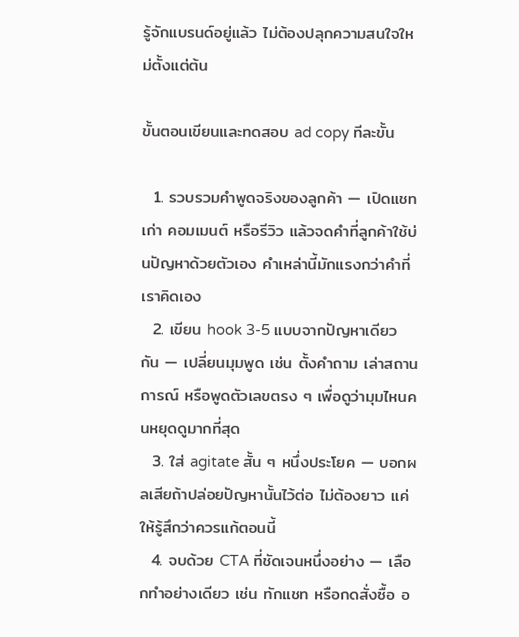รู้จักแบรนด์อยู่แล้ว ไม่ต้องปลุกความสนใจใหม่ตั้งแต่ต้น

ขั้นตอนเขียนและทดสอบ ad copy ทีละขั้น

  1. รวบรวมคำพูดจริงของลูกค้า — เปิดแชทเก่า คอมเมนต์ หรือรีวิว แล้วจดคำที่ลูกค้าใช้บ่นปัญหาด้วยตัวเอง คำเหล่านี้มักแรงกว่าคำที่เราคิดเอง
  2. เขียน hook 3-5 แบบจากปัญหาเดียวกัน — เปลี่ยนมุมพูด เช่น ตั้งคำถาม เล่าสถานการณ์ หรือพูดตัวเลขตรง ๆ เพื่อดูว่ามุมไหนคนหยุดดูมากที่สุด
  3. ใส่ agitate สั้น ๆ หนึ่งประโยค — บอกผลเสียถ้าปล่อยปัญหานั้นไว้ต่อ ไม่ต้องยาว แค่ให้รู้สึกว่าควรแก้ตอนนี้
  4. จบด้วย CTA ที่ชัดเจนหนึ่งอย่าง — เลือกทำอย่างเดียว เช่น ทักแชท หรือกดสั่งซื้อ อ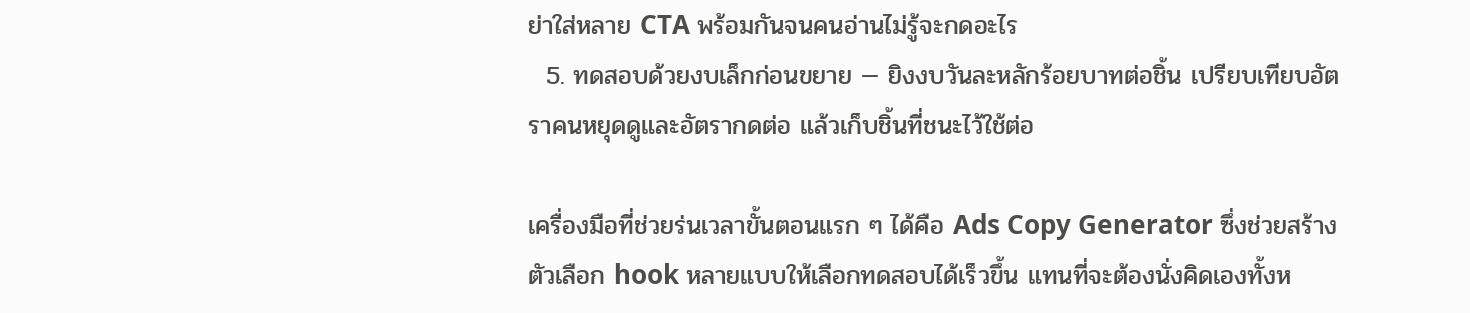ย่าใส่หลาย CTA พร้อมกันจนคนอ่านไม่รู้จะกดอะไร
  5. ทดสอบด้วยงบเล็กก่อนขยาย — ยิงงบวันละหลักร้อยบาทต่อชิ้น เปรียบเทียบอัตราคนหยุดดูและอัตรากดต่อ แล้วเก็บชิ้นที่ชนะไว้ใช้ต่อ

เครื่องมือที่ช่วยร่นเวลาขั้นตอนแรก ๆ ได้คือ Ads Copy Generator ซึ่งช่วยสร้างตัวเลือก hook หลายแบบให้เลือกทดสอบได้เร็วขึ้น แทนที่จะต้องนั่งคิดเองทั้งห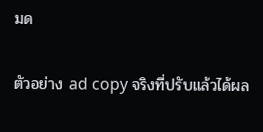มด

ตัวอย่าง ad copy จริงที่ปรับแล้วได้ผล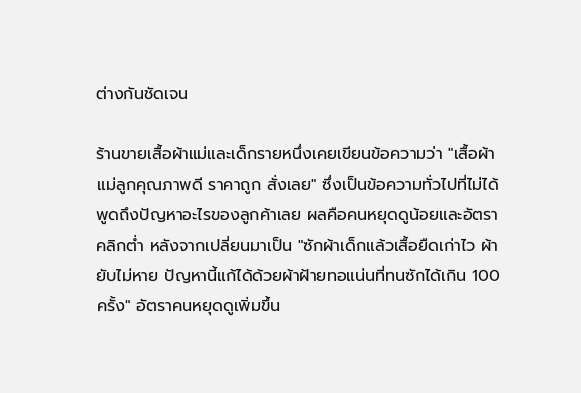ต่างกันชัดเจน

ร้านขายเสื้อผ้าแม่และเด็กรายหนึ่งเคยเขียนข้อความว่า "เสื้อผ้าแม่ลูกคุณภาพดี ราคาถูก สั่งเลย" ซึ่งเป็นข้อความทั่วไปที่ไม่ได้พูดถึงปัญหาอะไรของลูกค้าเลย ผลคือคนหยุดดูน้อยและอัตราคลิกต่ำ หลังจากเปลี่ยนมาเป็น "ซักผ้าเด็กแล้วเสื้อยืดเก่าไว ผ้ายับไม่หาย ปัญหานี้แก้ได้ด้วยผ้าฝ้ายทอแน่นที่ทนซักได้เกิน 100 ครั้ง" อัตราคนหยุดดูเพิ่มขึ้น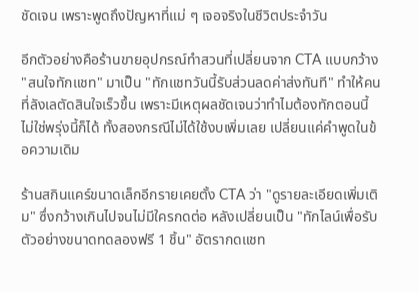ชัดเจน เพราะพูดถึงปัญหาที่แม่ ๆ เจอจริงในชีวิตประจำวัน

อีกตัวอย่างคือร้านขายอุปกรณ์ทำสวนที่เปลี่ยนจาก CTA แบบกว้าง "สนใจทักแชท" มาเป็น "ทักแชทวันนี้รับส่วนลดค่าส่งทันที" ทำให้คนที่ลังเลตัดสินใจเร็วขึ้น เพราะมีเหตุผลชัดเจนว่าทำไมต้องทักตอนนี้ ไม่ใช่พรุ่งนี้ก็ได้ ทั้งสองกรณีไม่ได้ใช้งบเพิ่มเลย เปลี่ยนแค่คำพูดในข้อความเดิม

ร้านสกินแคร์ขนาดเล็กอีกรายเคยตั้ง CTA ว่า "ดูรายละเอียดเพิ่มเติม" ซึ่งกว้างเกินไปจนไม่มีใครกดต่อ หลังเปลี่ยนเป็น "ทักไลน์เพื่อรับตัวอย่างขนาดทดลองฟรี 1 ชิ้น" อัตรากดแชท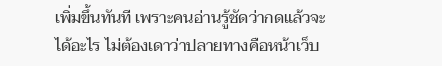เพิ่มขึ้นทันที เพราะคนอ่านรู้ชัดว่ากดแล้วจะได้อะไร ไม่ต้องเดาว่าปลายทางคือหน้าเว็บ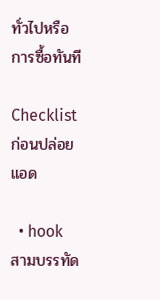ทั่วไปหรือการซื้อทันที

Checklist ก่อนปล่อยแอด

  • hook สามบรรทัด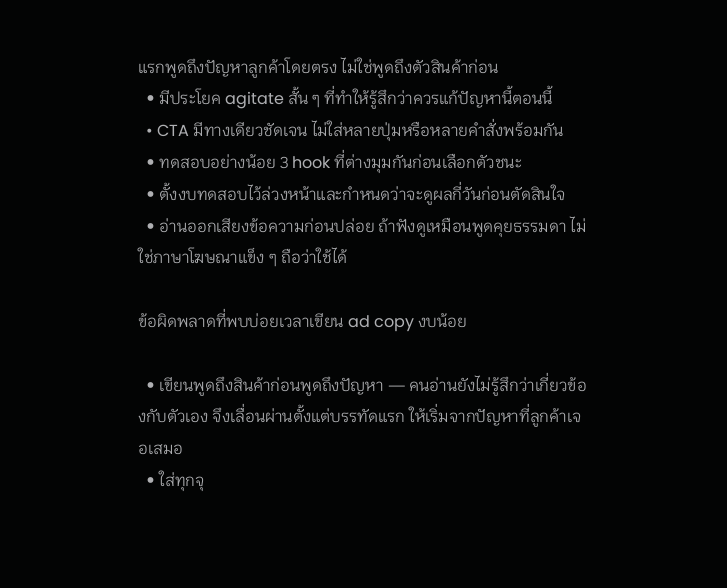แรกพูดถึงปัญหาลูกค้าโดยตรง ไม่ใช่พูดถึงตัวสินค้าก่อน
  • มีประโยค agitate สั้น ๆ ที่ทำให้รู้สึกว่าควรแก้ปัญหานี้ตอนนี้
  • CTA มีทางเดียวชัดเจน ไม่ใส่หลายปุ่มหรือหลายคำสั่งพร้อมกัน
  • ทดสอบอย่างน้อย 3 hook ที่ต่างมุมกันก่อนเลือกตัวชนะ
  • ตั้งงบทดสอบไว้ล่วงหน้าและกำหนดว่าจะดูผลกี่วันก่อนตัดสินใจ
  • อ่านออกเสียงข้อความก่อนปล่อย ถ้าฟังดูเหมือนพูดคุยธรรมดา ไม่ใช่ภาษาโฆษณาแข็ง ๆ ถือว่าใช้ได้

ข้อผิดพลาดที่พบบ่อยเวลาเขียน ad copy งบน้อย

  • เขียนพูดถึงสินค้าก่อนพูดถึงปัญหา — คนอ่านยังไม่รู้สึกว่าเกี่ยวข้องกับตัวเอง จึงเลื่อนผ่านตั้งแต่บรรทัดแรก ให้เริ่มจากปัญหาที่ลูกค้าเจอเสมอ
  • ใส่ทุกจุ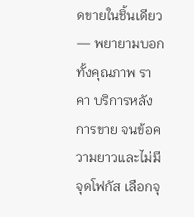ดขายในชิ้นเดียว — พยายามบอกทั้งคุณภาพ ราคา บริการหลังการขาย จนข้อความยาวและไม่มีจุดโฟกัส เลือกจุ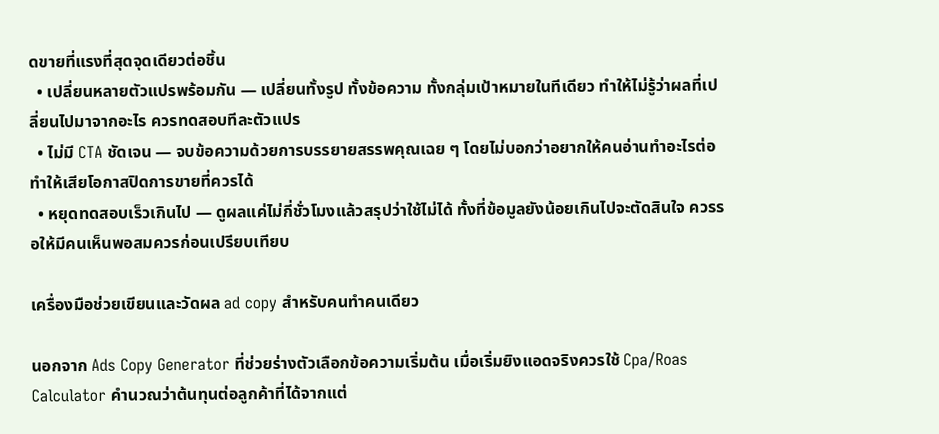ดขายที่แรงที่สุดจุดเดียวต่อชิ้น
  • เปลี่ยนหลายตัวแปรพร้อมกัน — เปลี่ยนทั้งรูป ทั้งข้อความ ทั้งกลุ่มเป้าหมายในทีเดียว ทำให้ไม่รู้ว่าผลที่เปลี่ยนไปมาจากอะไร ควรทดสอบทีละตัวแปร
  • ไม่มี CTA ชัดเจน — จบข้อความด้วยการบรรยายสรรพคุณเฉย ๆ โดยไม่บอกว่าอยากให้คนอ่านทำอะไรต่อ ทำให้เสียโอกาสปิดการขายที่ควรได้
  • หยุดทดสอบเร็วเกินไป — ดูผลแค่ไม่กี่ชั่วโมงแล้วสรุปว่าใช้ไม่ได้ ทั้งที่ข้อมูลยังน้อยเกินไปจะตัดสินใจ ควรรอให้มีคนเห็นพอสมควรก่อนเปรียบเทียบ

เครื่องมือช่วยเขียนและวัดผล ad copy สำหรับคนทำคนเดียว

นอกจาก Ads Copy Generator ที่ช่วยร่างตัวเลือกข้อความเริ่มต้น เมื่อเริ่มยิงแอดจริงควรใช้ Cpa/Roas Calculator คำนวณว่าต้นทุนต่อลูกค้าที่ได้จากแต่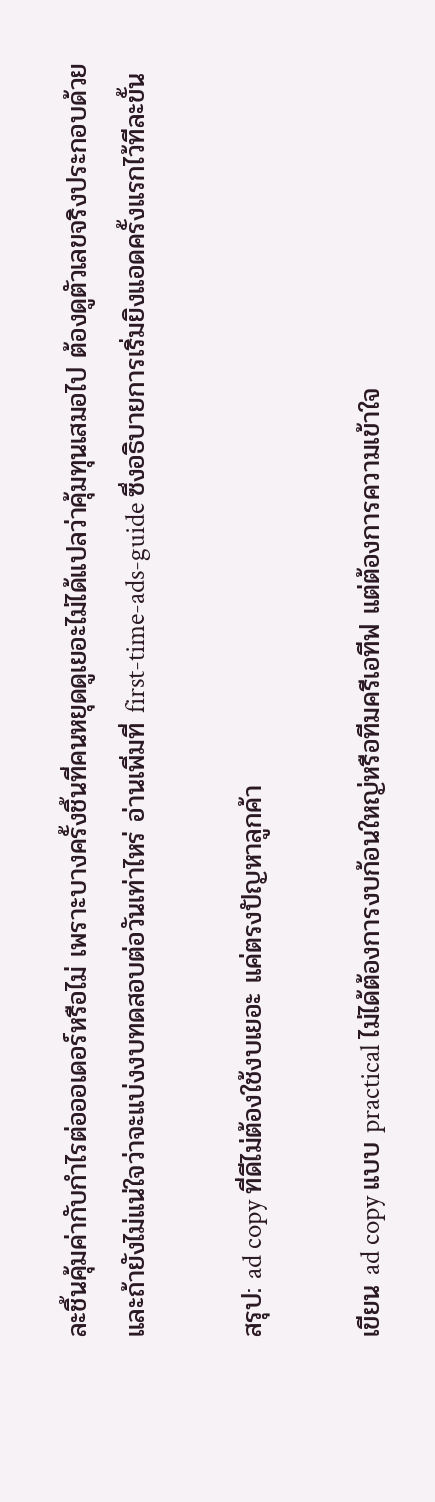ละชิ้นคุ้มค่ากับกำไรต่อออเดอร์หรือไม่ เพราะบางครั้งชิ้นที่คนหยุดดูเยอะไม่ได้แปลว่าคุ้มทุนเสมอไป ต้องดูตัวเลขจริงประกอบด้วย และถ้ายังไม่แน่ใจว่าจะแบ่งงบทดสอบต่อวันเท่าไหร่ อ่านเพิ่มที่ first-time-ads-guide ซึ่งอธิบายการเริ่มยิงแอดครั้งแรกไว้ทีละขั้น

สรุป: ad copy ที่ดีไม่ต้องใช้งบเยอะ แค่ตรงปัญหาลูกค้า

เขียน ad copy แบบ practical ไม่ได้ต้องการงบก้อนใหญ่หรือทีมครีเอทีฟ แต่ต้องการความเข้าใจ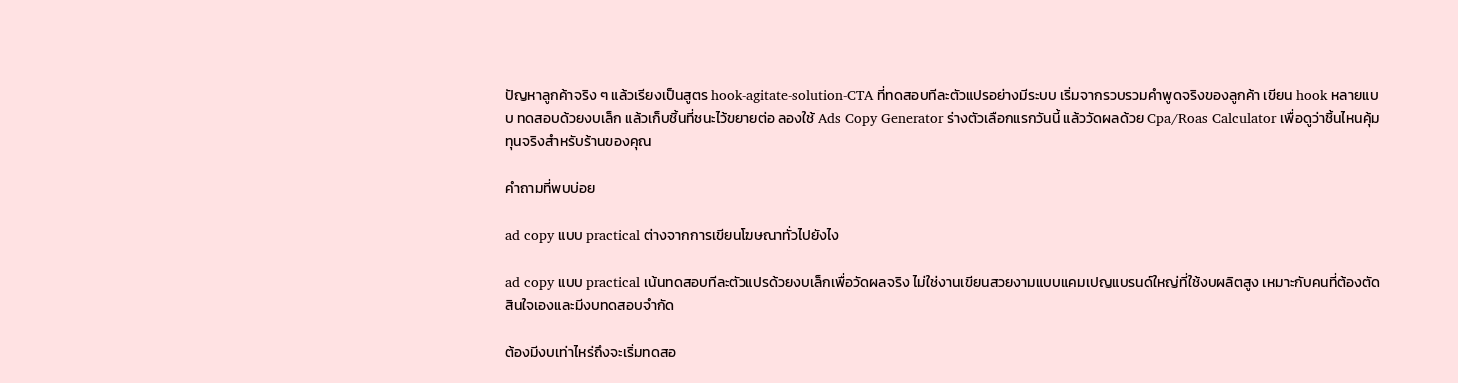ปัญหาลูกค้าจริง ๆ แล้วเรียงเป็นสูตร hook-agitate-solution-CTA ที่ทดสอบทีละตัวแปรอย่างมีระบบ เริ่มจากรวบรวมคำพูดจริงของลูกค้า เขียน hook หลายแบบ ทดสอบด้วยงบเล็ก แล้วเก็บชิ้นที่ชนะไว้ขยายต่อ ลองใช้ Ads Copy Generator ร่างตัวเลือกแรกวันนี้ แล้ววัดผลด้วย Cpa/Roas Calculator เพื่อดูว่าชิ้นไหนคุ้มทุนจริงสำหรับร้านของคุณ

คำถามที่พบบ่อย

ad copy แบบ practical ต่างจากการเขียนโฆษณาทั่วไปยังไง

ad copy แบบ practical เน้นทดสอบทีละตัวแปรด้วยงบเล็กเพื่อวัดผลจริง ไม่ใช่งานเขียนสวยงามแบบแคมเปญแบรนด์ใหญ่ที่ใช้งบผลิตสูง เหมาะกับคนที่ต้องตัดสินใจเองและมีงบทดสอบจำกัด

ต้องมีงบเท่าไหร่ถึงจะเริ่มทดสอ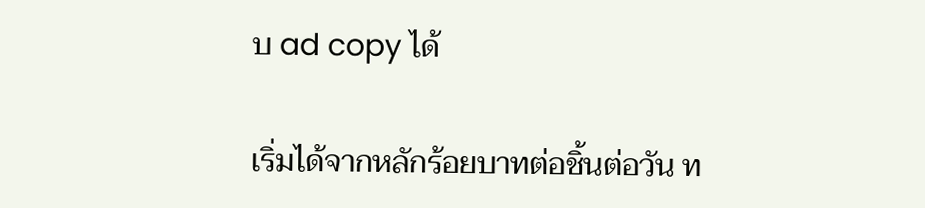บ ad copy ได้

เริ่มได้จากหลักร้อยบาทต่อชิ้นต่อวัน ท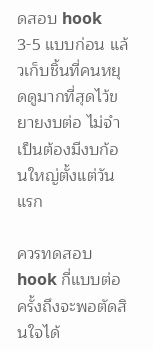ดสอบ hook 3-5 แบบก่อน แล้วเก็บชิ้นที่คนหยุดดูมากที่สุดไว้ขยายงบต่อ ไม่จำเป็นต้องมีงบก้อนใหญ่ตั้งแต่วันแรก

ควรทดสอบ hook กี่แบบต่อครั้งถึงจะพอตัดสินใจได้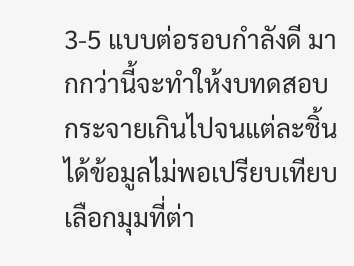3-5 แบบต่อรอบกำลังดี มากกว่านี้จะทำให้งบทดสอบกระจายเกินไปจนแต่ละชิ้นได้ข้อมูลไม่พอเปรียบเทียบ เลือกมุมที่ต่า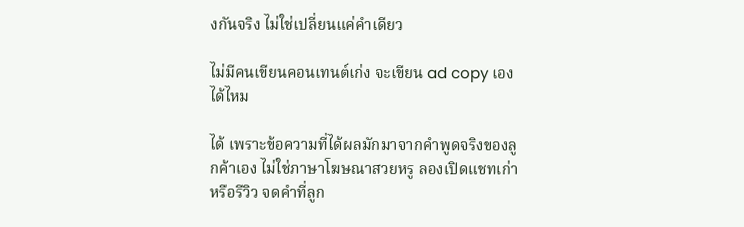งกันจริง ไม่ใช่เปลี่ยนแค่คำเดียว

ไม่มีคนเขียนคอนเทนต์เก่ง จะเขียน ad copy เองได้ไหม

ได้ เพราะข้อความที่ได้ผลมักมาจากคำพูดจริงของลูกค้าเอง ไม่ใช่ภาษาโฆษณาสวยหรู ลองเปิดแชทเก่าหรือรีวิว จดคำที่ลูก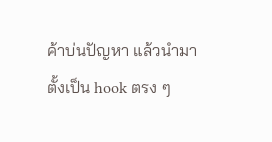ค้าบ่นปัญหา แล้วนำมาตั้งเป็น hook ตรง ๆ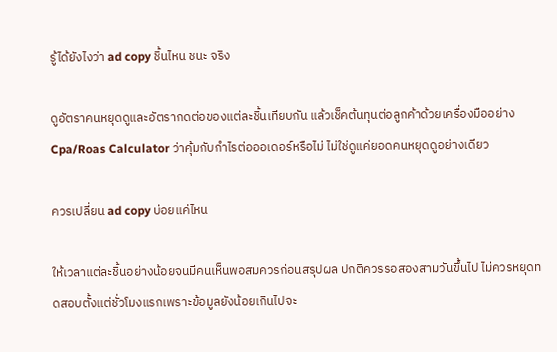รู้ได้ยังไงว่า ad copy ชิ้นไหน ชนะ จริง

ดูอัตราคนหยุดดูและอัตรากดต่อของแต่ละชิ้นเทียบกัน แล้วเช็คต้นทุนต่อลูกค้าด้วยเครื่องมืออย่าง Cpa/Roas Calculator ว่าคุ้มกับกำไรต่อออเดอร์หรือไม่ ไม่ใช่ดูแค่ยอดคนหยุดดูอย่างเดียว

ควรเปลี่ยน ad copy บ่อยแค่ไหน

ให้เวลาแต่ละชิ้นอย่างน้อยจนมีคนเห็นพอสมควรก่อนสรุปผล ปกติควรรอสองสามวันขึ้นไป ไม่ควรหยุดทดสอบตั้งแต่ชั่วโมงแรกเพราะข้อมูลยังน้อยเกินไปจะ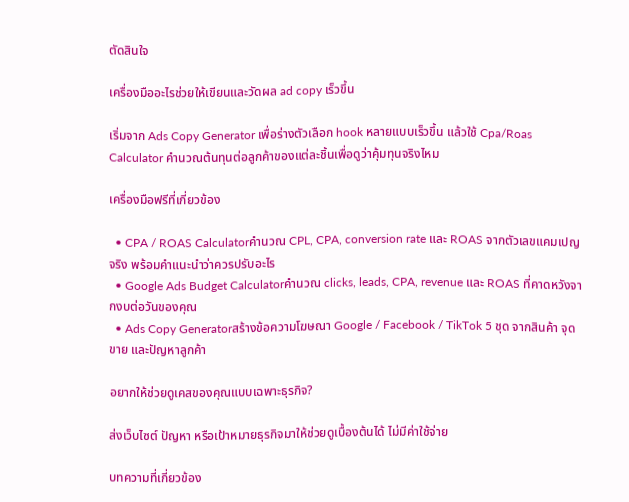ตัดสินใจ

เครื่องมืออะไรช่วยให้เขียนและวัดผล ad copy เร็วขึ้น

เริ่มจาก Ads Copy Generator เพื่อร่างตัวเลือก hook หลายแบบเร็วขึ้น แล้วใช้ Cpa/Roas Calculator คำนวณต้นทุนต่อลูกค้าของแต่ละชิ้นเพื่อดูว่าคุ้มทุนจริงไหม

เครื่องมือฟรีที่เกี่ยวข้อง

  • CPA / ROAS Calculatorคำนวณ CPL, CPA, conversion rate และ ROAS จากตัวเลขแคมเปญจริง พร้อมคำแนะนำว่าควรปรับอะไร
  • Google Ads Budget Calculatorคำนวณ clicks, leads, CPA, revenue และ ROAS ที่คาดหวังจากงบต่อวันของคุณ
  • Ads Copy Generatorสร้างข้อความโฆษณา Google / Facebook / TikTok 5 ชุด จากสินค้า จุดขาย และปัญหาลูกค้า

อยากให้ช่วยดูเคสของคุณแบบเฉพาะธุรกิจ?

ส่งเว็บไซต์ ปัญหา หรือเป้าหมายธุรกิจมาให้ช่วยดูเบื้องต้นได้ ไม่มีค่าใช้จ่าย

บทความที่เกี่ยวข้อง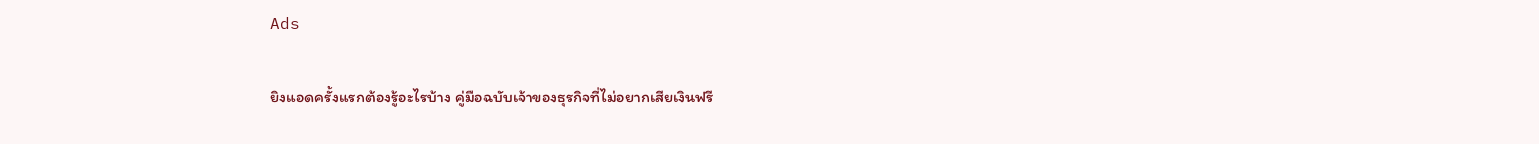Ads

ยิงแอดครั้งแรกต้องรู้อะไรบ้าง คู่มือฉบับเจ้าของธุรกิจที่ไม่อยากเสียเงินฟรี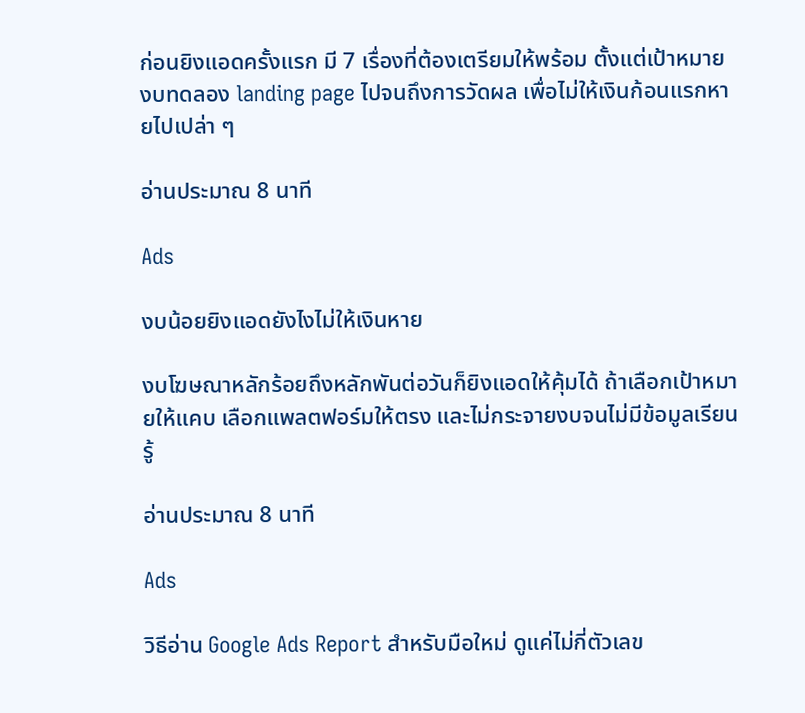ก่อนยิงแอดครั้งแรก มี 7 เรื่องที่ต้องเตรียมให้พร้อม ตั้งแต่เป้าหมาย งบทดลอง landing page ไปจนถึงการวัดผล เพื่อไม่ให้เงินก้อนแรกหายไปเปล่า ๆ

อ่านประมาณ 8 นาที

Ads

งบน้อยยิงแอดยังไงไม่ให้เงินหาย

งบโฆษณาหลักร้อยถึงหลักพันต่อวันก็ยิงแอดให้คุ้มได้ ถ้าเลือกเป้าหมายให้แคบ เลือกแพลตฟอร์มให้ตรง และไม่กระจายงบจนไม่มีข้อมูลเรียนรู้

อ่านประมาณ 8 นาที

Ads

วิธีอ่าน Google Ads Report สำหรับมือใหม่ ดูแค่ไม่กี่ตัวเลข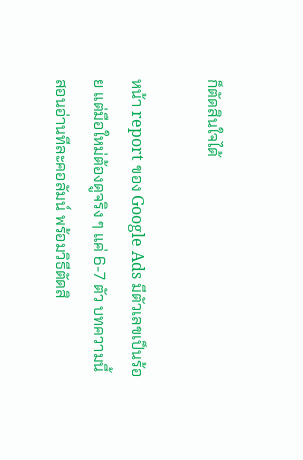ก็ตัดสินใจได้

หน้า report ของ Google Ads มีตัวเลขเป็นร้อย แต่มือใหม่ต้องดูจริง ๆ แค่ 6-7 ตัว บทความนี้สอนอ่านทีละคอลัมน์ พร้อมวิธีตัดสิ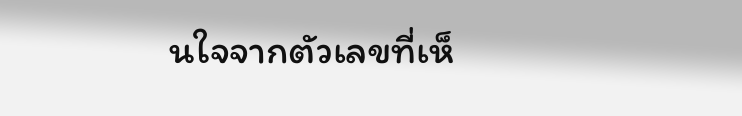นใจจากตัวเลขที่เห็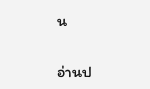น

อ่านป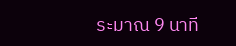ระมาณ 9 นาที